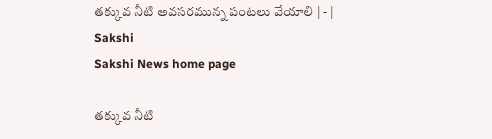తక్కువ నీటి అవసరమున్న పంటలు వేయాలి | - | Sakshi
Sakshi News home page

తక్కువ నీటి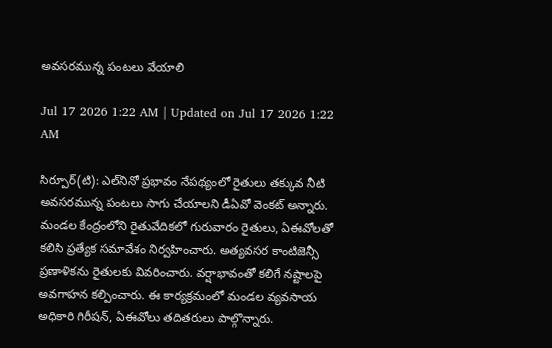అవసరమున్న పంటలు వేయాలి

Jul 17 2026 1:22 AM | Updated on Jul 17 2026 1:22 AM

సిర్పూర్‌(టి): ఎల్‌నినో ప్రభావం నేపథ్యంలో రైతులు తక్కువ నీటి అవసరమున్న పంటలు సాగు చేయాలని డీఏవో వెంకట్‌ అన్నారు. మండల కేంద్రంలోని రైతువేదికలో గురువారం రైతులు, ఏఈవోలతో కలిసి ప్రత్యేక సమావేశం నిర్వహించారు. అత్యవసర కాంటిజెన్సీ ప్రణాళికను రైతులకు వివరించారు. వర్షాభావంతో కలిగే నష్టాలపై అవగాహన కల్పించారు. ఈ కార్యక్రమంలో మండల వ్యవసాయ అధికారి గిరీషన్‌, ఏఈవోలు తదితరులు పాల్గొన్నారు.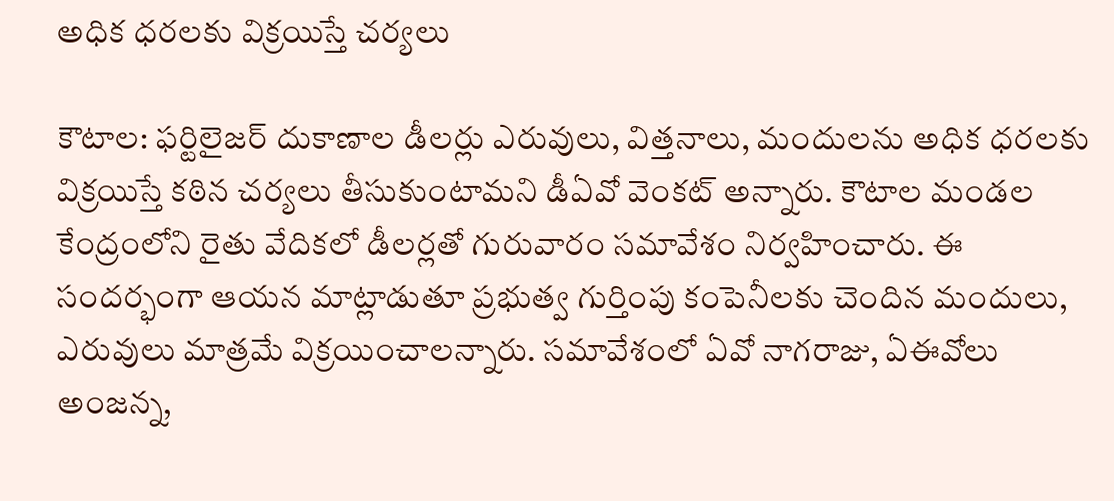అధిక ధరలకు విక్రయిస్తే చర్యలు

కౌటాల: ఫర్టిలైజర్‌ దుకాణాల డీలర్లు ఎరువులు, విత్తనాలు, మందులను అధిక ధరలకు విక్రయిస్తే కఠిన చర్యలు తీసుకుంటామని డీఏవో వెంకట్‌ అన్నారు. కౌటాల మండల కేంద్రంలోని రైతు వేదికలో డీలర్లతో గురువారం సమావేశం నిర్వహించారు. ఈ సందర్భంగా ఆయన మాట్లాడుతూ ప్రభుత్వ గుర్తింపు కంపెనీలకు చెందిన మందులు, ఎరువులు మాత్రమే విక్రయించాలన్నారు. సమావేశంలో ఏవో నాగరాజు, ఏఈవోలు అంజన్న,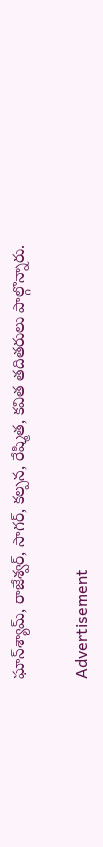ఘాన్‌శ్యామ్‌, రాజేశ్వర్‌, సాగర్‌, కల్పన, రేష్మిత, కవిత తదితరులు పాల్గొన్నారు.

Advertisement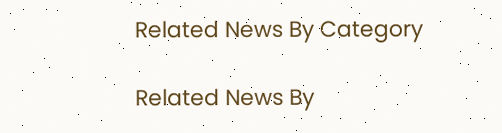Related News By Category

Related News By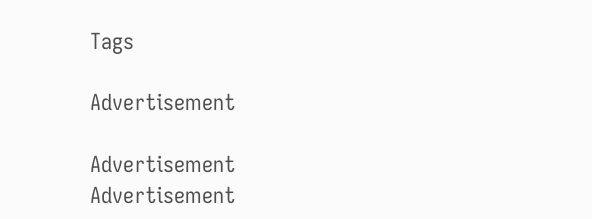Tags

Advertisement

Advertisement
Advertisement